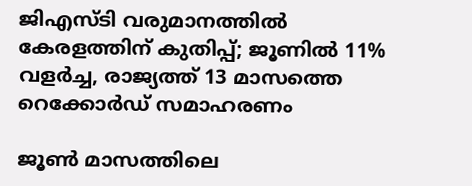ജിഎസ്ടി വരുമാനത്തിൽ കേരളത്തിന് കുതിപ്പ്; ജൂണിൽ 11% വളർച്ച, രാജ്യത്ത് 13 മാസത്തെ റെക്കോർഡ് സമാഹരണം

ജൂൺ മാസത്തിലെ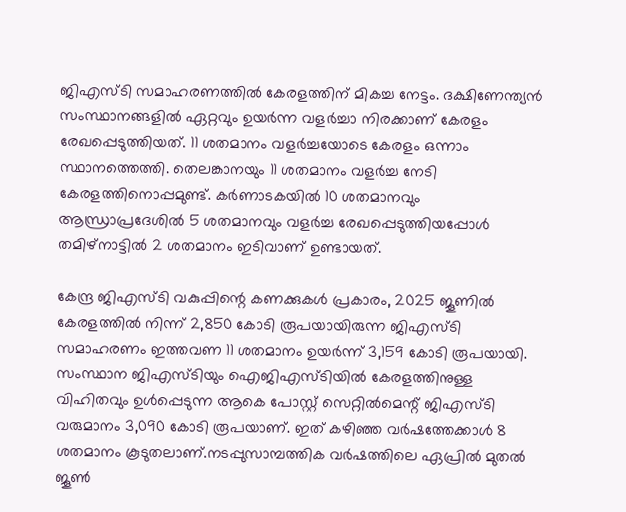ജിഎസ്ടി സമാഹരണത്തിൽ കേരളത്തിന് മികച്ച നേട്ടം. ദക്ഷിണേന്ത്യൻ സംസ്ഥാനങ്ങളിൽ ഏറ്റവും ഉയർന്ന വളർച്ചാ നിരക്കാണ് കേരളം രേഖപ്പെടുത്തിയത്. 11 ശതമാനം വളർച്ചയോടെ കേരളം ഒന്നാം സ്ഥാനത്തെത്തി. തെലങ്കാനയും 11 ശതമാനം വളർച്ച നേടി കേരളത്തിനൊപ്പമുണ്ട്. കർണാടകയിൽ 10 ശതമാനവും ആന്ധ്രാപ്രദേശിൽ 5 ശതമാനവും വളർച്ച രേഖപ്പെടുത്തിയപ്പോൾ തമിഴ്നാട്ടിൽ 2 ശതമാനം ഇടിവാണ് ഉണ്ടായത്.

കേന്ദ്ര ജിഎസ്ടി വകുപ്പിന്റെ കണക്കുകൾ പ്രകാരം, 2025 ജൂണിൽ കേരളത്തിൽ നിന്ന് 2,850 കോടി രൂപയായിരുന്ന ജിഎസ്ടി സമാഹരണം ഇത്തവണ 11 ശതമാനം ഉയർന്ന് 3,159 കോടി രൂപയായി. സംസ്ഥാന ജിഎസ്ടിയും ഐജിഎസ്ടിയിൽ കേരളത്തിനുള്ള വിഹിതവും ഉൾപ്പെടുന്ന ആകെ പോസ്റ്റ് സെറ്റിൽമെന്റ് ജിഎസ്ടി വരുമാനം 3,090 കോടി രൂപയാണ്. ഇത് കഴിഞ്ഞ വർഷത്തേക്കാൾ 8 ശതമാനം കൂടുതലാണ്.നടപ്പുസാമ്പത്തിക വർഷത്തിലെ ഏപ്രിൽ മുതൽ ജൂൺ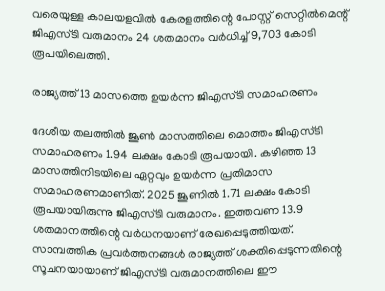വരെയുള്ള കാലയളവിൽ കേരളത്തിന്റെ പോസ്റ്റ് സെറ്റിൽമെന്റ് ജിഎസ്ടി വരുമാനം 24 ശതമാനം വർധിച്ച് 9,703 കോടി രൂപയിലെത്തി.

രാജ്യത്ത് 13 മാസത്തെ ഉയർന്ന ജിഎസ്ടി സമാഹരണം

ദേശീയ തലത്തിൽ ജൂൺ മാസത്തിലെ മൊത്തം ജിഎസ്ടി സമാഹരണം 1.94 ലക്ഷം കോടി രൂപയായി. കഴിഞ്ഞ 13 മാസത്തിനിടയിലെ ഏറ്റവും ഉയർന്ന പ്രതിമാസ സമാഹരണമാണിത്. 2025 ജൂണിൽ 1.71 ലക്ഷം കോടി രൂപയായിരുന്നു ജിഎസ്ടി വരുമാനം. ഇത്തവണ 13.9 ശതമാനത്തിന്റെ വർധനയാണ് രേഖപ്പെടുത്തിയത്.
സാമ്പത്തിക പ്രവർത്തനങ്ങൾ രാജ്യത്ത് ശക്തിപ്പെടുന്നതിന്റെ സൂചനയായാണ് ജിഎസ്ടി വരുമാനത്തിലെ ഈ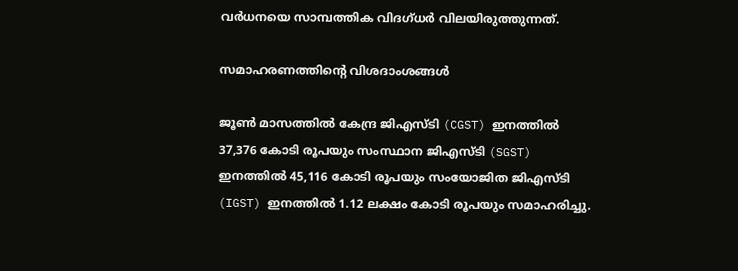വർധനയെ സാമ്പത്തിക വിദഗ്ധർ വിലയിരുത്തുന്നത്.

സമാഹരണത്തിന്റെ വിശദാംശങ്ങൾ

ജൂൺ മാസത്തിൽ കേന്ദ്ര ജിഎസ്ടി (CGST) ഇനത്തിൽ 37,376 കോടി രൂപയും സംസ്ഥാന ജിഎസ്ടി (SGST) ഇനത്തിൽ 45,116 കോടി രൂപയും സംയോജിത ജിഎസ്ടി (IGST) ഇനത്തിൽ 1.12 ലക്ഷം കോടി രൂപയും സമാഹരിച്ചു.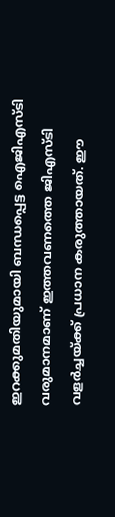ഇറക്കുമതിയുമായി ബന്ധപ്പെട്ട ഐജിഎസ്ടി വരുമാനമാണ് ഇത്തവണത്തെ ജിഎസ്ടി വളർച്ചയ്ക്ക് പ്രധാന കരുത്തായത്. ഈ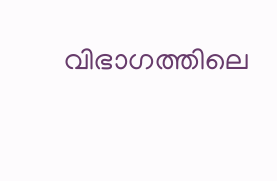വിഭാഗത്തിലെ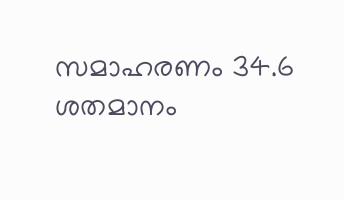സമാഹരണം 34.6 ശതമാനം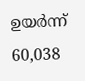ഉയർന്ന് 60,038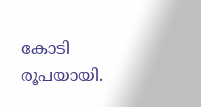കോടി രൂപയായി.